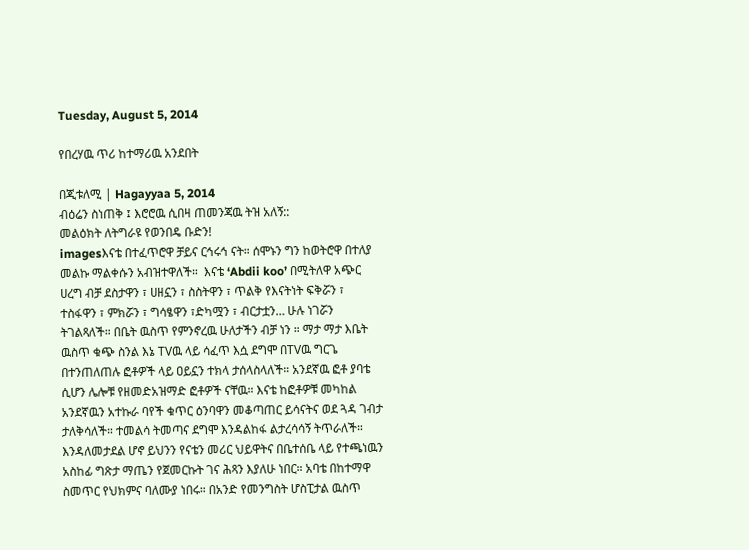Tuesday, August 5, 2014

የበረሃዉ ጥሪ ከተማሪዉ አንደበት

በጂቱለሚ | Hagayyaa 5, 2014
ብዕሬን ስነጠቅ ፤ እሮሮዉ ሲበዛ ጠመንጃዉ ትዝ አለኝ::
መልዕክት ለትግራዩ የወንበዴ ቡድን!
imagesእናቴ በተፈጥሮዋ ቻይና ርኅሩኅ ናት። ሰሞኑን ግን ከወትሮዋ በተለያ መልኩ ማልቀሱን አብዝተዋለች።  እናቴ ‘Abdii koo’ በሚትለዋ አጭር ሀረግ ብቻ ደስታዋን ፣ ሀዘኗን ፣ ስስትዋን ፣ ጥልቅ የእናትነት ፍቅሯን ፣ ተስፋዋን ፣ ምክሯን ፣ ግሳፄዋን ፣ድካሟን ፣ ብርታቷን… ሁሉ ነገሯን ትገልጻለች። በቤት ዉስጥ የምንኖረዉ ሁለታችን ብቻ ነን ። ማታ ማታ እቤት ዉስጥ ቁጭ ስንል እኔ TVዉ ላይ ሳፈጥ እሷ ደግሞ በTVዉ ግርጌ  በተንጠለጠሉ ፎቶዎች ላይ ዐይኗን ተክላ ታሰላስላለች። አንደኛዉ ፎቶ ያባቴ ሲሆን ሌሎቹ የዘመድአዝማድ ፎቶዎች ናቸዉ። እናቴ ከፎቶዎቹ መካከል አንደኛዉን አተኩራ ባየች ቁጥር ዕንባዋን መቆጣጠር ይሳናትና ወደ ጓዳ ገብታ ታለቅሳለች። ተመልሳ ትመጣና ደግሞ እንዳልከፋ ልታረሳሳኝ ትጥራለች።
እንዳለመታደል ሆኖ ይህንን የናቴን መሪር ህይዋትና በቤተሰቤ ላይ የተጫነዉን አስከፊ ግጽታ ማጤን የጀመርኩት ገና ሕጻን እያለሁ ነበር። አባቴ በከተማዋ ስመጥር የህክምና ባለሙያ ነበሩ። በአንድ የመንግስት ሆስፒታል ዉስጥ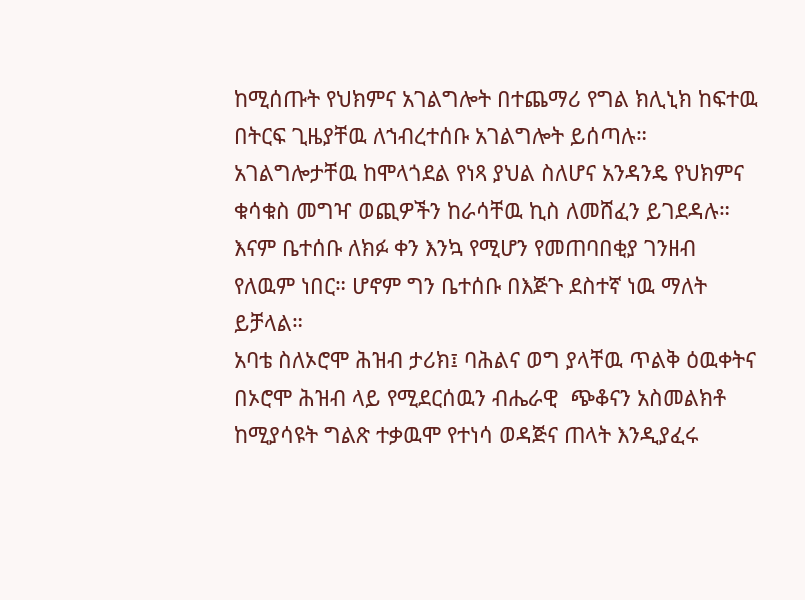ከሚሰጡት የህክምና አገልግሎት በተጨማሪ የግል ክሊኒክ ከፍተዉ በትርፍ ጊዜያቸዉ ለኀብረተሰቡ አገልግሎት ይሰጣሉ። አገልግሎታቸዉ ከሞላጎደል የነጻ ያህል ስለሆና አንዳንዴ የህክምና ቁሳቁስ መግዣ ወጪዎችን ከራሳቸዉ ኪስ ለመሸፈን ይገደዳሉ። እናም ቤተሰቡ ለክፉ ቀን እንኳ የሚሆን የመጠባበቂያ ገንዘብ የለዉም ነበር። ሆኖም ግን ቤተሰቡ በእጅጉ ደስተኛ ነዉ ማለት ይቻላል።
አባቴ ስለኦሮሞ ሕዝብ ታሪክ፤ ባሕልና ወግ ያላቸዉ ጥልቅ ዕዉቀትና በኦሮሞ ሕዝብ ላይ የሚደርሰዉን ብሔራዊ  ጭቆናን አስመልክቶ ከሚያሳዩት ግልጽ ተቃዉሞ የተነሳ ወዳጅና ጠላት እንዲያፈሩ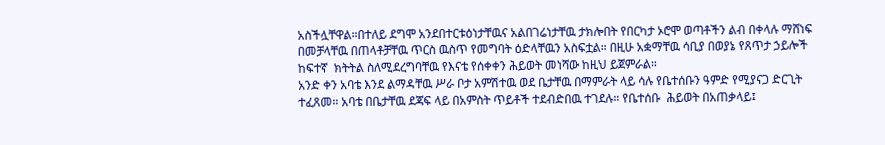አስችሏቸዋል።በተለይ ደግሞ አንደበተርቱዕነታቸዉና አልበገሬነታቸዉ ታክሎበት የበርካታ ኦሮሞ ወጣቶችን ልብ በቀላሉ ማሸነፍ በመቻላቸዉ በጠላቶቻቸዉ ጥርስ ዉስጥ የመግባት ዕድላቸዉን አስፍቷል። በዚሁ አቋማቸዉ ሳቢያ በወያኔ የጸጥታ ኃይሎች ከፍተኛ  ክትትል ስለሚደረግባቸዉ የእናቴ የሰቀቀን ሕይወት መነሻው ከዚህ ይጀምራል።
አንድ ቀን አባቴ እንደ ልማዳቸዉ ሥራ ቦታ አምሽተዉ ወደ ቤታቸዉ በማምራት ላይ ሳሉ የቤተሰቡን ዓምድ የሚያናጋ ድርጊት ተፈጸመ። አባቴ በቤታቸዉ ደጃፍ ላይ በአምስት ጥይቶች ተደብድበዉ ተገደሉ። የቤተሰቡ  ሕይወት በአጠቃላይ፤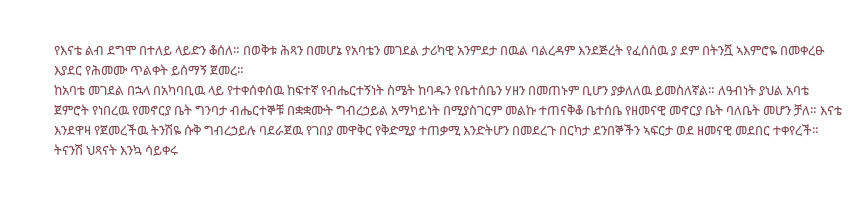የእናቴ ልብ ደግሞ በተለይ ላይድን ቆሰለ። በወቅቱ ሕጻን በመሆኔ የአባቴን መገደል ታሪካዊ አንምደታ በዉል ባልረዳም እንደጅረት የፈሰሰዉ ያ ደም በትንሿ ኣእምሮዬ በመቀረፁ እያደር የሕመሙ ጥልቀት ይሰማኝ ጀመረ።
ከአባቴ መገደል በኋላ በአካባቢዉ ላይ የተቀሰቀሰዉ ከፍተኛ የብሔርተኝነት ስሜት ከባዱን የቤተሰቤን ሃዘን በመጠኑም ቢሆን ያቃለለዉ ይመስለኛል። ለዓብነት ያህል አባቴ ጀምሮት የነበረዉ የመኖርያ ቤት ግንባታ ብሔርተኞቹ በቋቋሙት ግብረኃይል አማካይነት በሚያስገርም መልኩ ተጠናቅቆ ቤተሰቤ የዘመናዊ መኖርያ ቤት ባለቤት መሆን ቻለ። እናቴ እንደዋዛ የጀመረችዉ ትንሽዬ ሱቅ ግብረኃይሉ ባደራጀዉ የገበያ መዋቅር የቅድሚያ ተጠቃሚ እንድትሆን በመደረጉ በርካታ ደንበኞችን ኣፍርታ ወደ ዘመናዊ መደበር ተቀየረች። ትናንሽ ህጻናት እንኳ ሳይቀሩ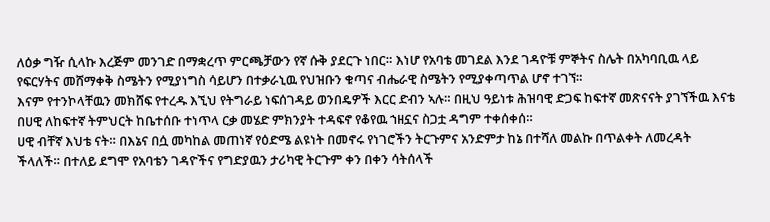ለዕቃ ግዥ ሲላኩ እረጅም መንገድ በማቋረጥ ምርጫቻውን የኛ ሱቅ ያደርጉ ነበር። እነሆ የአባቴ መገደል እንደ ገዳዮቹ ምኞትና ስሌት በአካባቢዉ ላይ የፍርሃትና መሸማቀቅ ስሜትን የሚያነግስ ሳይሆን በተቃራኒዉ የህዝቡን ቁጣና ብሔራዊ ስሜትን የሚያቀጣጥል ሆኖ ተገኘ።
እናም የተንኮላቸዉን መክሸፍ የተረዱ እኚህ የትግራይ ነፍሰገዳይ ወንበዴዎች እርር ድብን ኣሉ። በዚህ ዓይነቱ ሕዝባዊ ድጋፍ ከፍተኛ መጽናናት ያገኘችዉ እናቴ በሀዊ ለከፍተኛ ትምህርት ከቤተሰቡ ተነጥላ ርቃ መሄድ ምክንያት ተዳፍኖ የቆየዉ ኀዘኗና ስጋቷ ዳግም ተቀሰቀሰ።
ሀዊ ብቸኛ እህቴ ናት። በእኔና በሷ መካከል መጠነኛ የዕድሜ ልዩነት በመኖሩ የነገሮችን ትርጉምና አንድምታ ከኔ በተሻለ መልኩ በጥልቀት ለመረዳት ችላለች። በተለይ ደግሞ የአባቴን ገዳዮችና የግድያዉን ታሪካዊ ትርጉም ቀን በቀን ሳትሰላች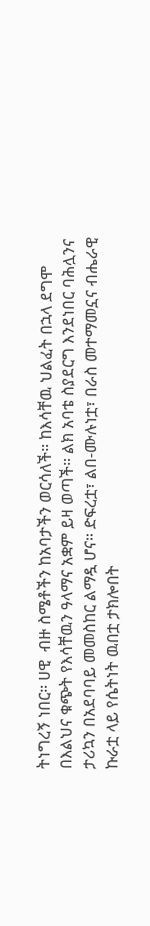ትነግረኝ ነበር። ሀዊ  ብዙ ስሜቶችን ከአባታችን ወርሳለች። ከእሳቸዉ ህልፈት በኋላ ደግሞ በእልህና ቁጭት የእሳቸዉን ዓላማና አቋም ይዛ ወጣች። ልክ አባቴ ስያደርግ እንደነበር ባሕሏንና ታሪኳን በአደባባይ መመስከር ልማዷ ሆና። ድፍረቷ፣ ልበ-ሙሉነቷ፣ በራስ መተማመኗና ብሔራዊ ኩራቷ ላይ የሴትነት ዉበቷ ታክሎበት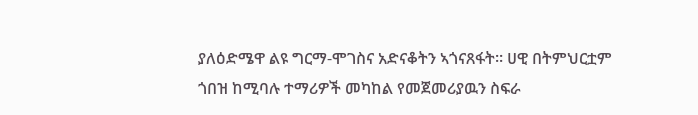ያለዕድሜዋ ልዩ ግርማ-ሞገስና አድናቆትን ኣጎናጸፋት። ሀዊ በትምህርቷም ጎበዝ ከሚባሉ ተማሪዎች መካከል የመጀመሪያዉን ስፍራ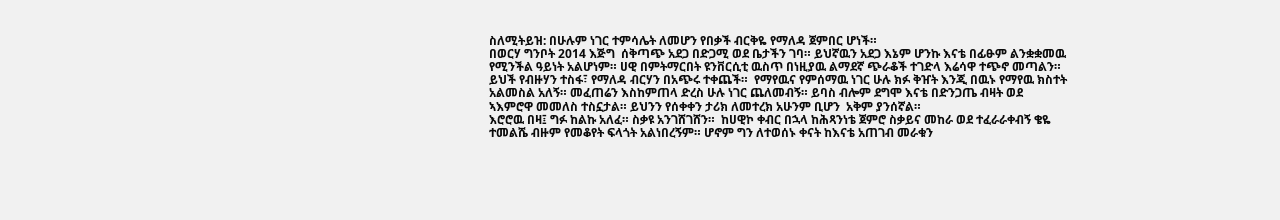ስለሚትይዝ: በሁሉም ነገር ተምሳሌት ለመሆን የበቃች ብርቅዬ የማለዳ ጀምበር ሆነች።
በወርሃ ግንቦት 2014 እጅግ  ሰቅጣጭ አደጋ በድጋሚ ወደ ቤታችን ገባ። ይህኛዉን አደጋ እኔም ሆንኩ እናቴ በፊፁም ልንቋቋመዉ የሚንችል ዓይነት አልሆነም። ሀዊ በምትማርበት ዩንቨርሲቲ ዉስጥ በነዚያዉ ልማደኛ ጭራቆች ተገድላ እሬሳዋ ተጭኖ መጣልን። ይህች የብዙሃን ተስፋ፣ የማለዳ ብርሃን በአጭሩ ተቀጨች።  የማየዉና የምሰማዉ ነገር ሁሉ ክፉ ቅዠት እንጂ በዉኑ የማየዉ ክስተት አልመስል አለኝ። መፈጠሬን እስከምጠላ ድረስ ሁሉ ነገር ጨለመብኝ። ይባስ ብሎም ደግሞ እናቴ በድንጋጤ ብዛት ወደ ኣእምሮዋ መመለስ ተስኗታል። ይህንን የሰቀቀን ታሪክ ለመተረክ አሁንም ቢሆን  አቅም ያንሰኛል።
እሮሮዉ በዛ፤ ግፉ ከልኩ አለፈ። ስቃዩ አንገሸገሸን።  ከሀዊኮ ቀብር በኋላ ከሕጻንነቴ ጀምሮ ስቃይና መከራ ወደ ተፈራራቀብኝ ቄዬ ተመልሼ ብዙም የመቆየት ፍላጎት አልነበረኝም። ሆኖም ግን ለተወሰኑ ቀናት ከእናቴ አጠገብ መራቁን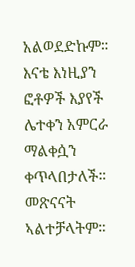አልወደድኩም። እናቴ እነዚያን ፎቶዎች እያየች ሌተቀን አምርራ ማልቀሷን ቀጥላበታለች። መጽናናት ኣልተቻላትም።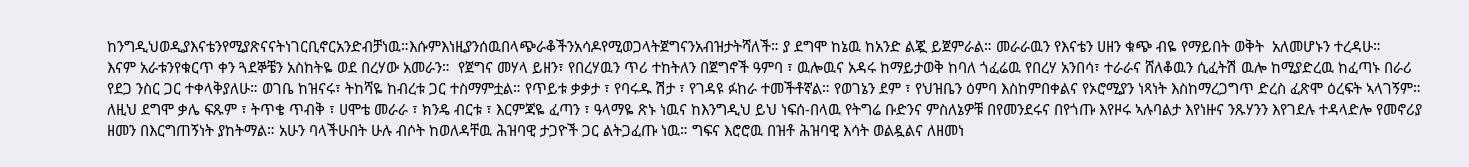ከንግዲህወዲያእናቴንየሚያጽናናትነገርቢኖርአንድብቻነዉ።እሱምእነዚያንሰዉበላጭራቆችንአሳዶየሚወጋላትጀግናንአብዝታትሻለች። ያ ደግሞ ከኔዉ ከአንድ ልጇ ይጀምራል። መራራዉን የእናቴን ሀዘን ቁጭ ብዬ የማይበት ወቅት  አለመሆኑን ተረዳሁ።
እናም አራቱንየቁርጥ ቀን ጓደኞቼን አስከትዬ ወደ በረሃው አመራን።  የጀግና መሃላ ይዘን፣ የበረሃዉን ጥሪ ተከትለን በጀግኖች ዓምባ ፣ ዉሎዉና አዳሩ ከማይታወቅ ከባለ ጎፈሬዉ የበረሃ አንበሳ፣ ተራራና ሸለቆዉን ሲፈትሽ ዉሎ ከሚያድረዉ ከፈጣኑ በራሪ የደጋ ንስር ጋር ተቀላቅያለሁ። ወገቤ ከዝናሩ፣ ትከሻዬ ከብረቱ ጋር ተስማምቷል። የጥይቱ ቃቃታ ፣ የባሩዱ ሽታ ፣ የገዳዩ ፉከራ ተመችቶኛል። የወገኔን ደም ፣ የህዝቤን ዕምባ እስከምበቀልና የኦሮሚያን ነጻነት እስከማረጋግጥ ድረስ ፈጽሞ ዕረፍት ኣላገኝም። ለዚህ ደግሞ ቃሌ ፍጹም ፣ ትጥቄ ጥብቅ ፣ ሀሞቴ መራራ ፣ ክንዴ ብርቱ ፣ እርምጃዬ ፈጣን ፣ ዓላማዬ ጽኑ ነዉና ከእንግዲህ ይህ ነፍሰ-በላዉ የትግሬ ቡድንና ምስለኔዎቹ በየመንደሩና በየጎጡ እየዞሩ ኣሉባልታ እየነዙና ንጹሃንን እየገደሉ ተዳላድሎ የመኖሪያ ዘመን በእርግጠኝነት ያከትማል። አሁን ባላችሁበት ሁሉ ብሶት ከወለዳቸዉ ሕዝባዊ ታጋዮች ጋር ልትጋፈጡ ነዉ። ግፍና እሮሮዉ በዝቶ ሕዝባዊ እሳት ወልዷልና ለዘመነ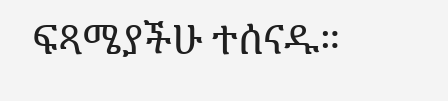ፍጻሜያችሁ ተሰናዱ።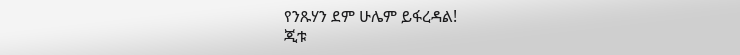የንጹሃን ደም ሁሌም ይፋረዳል!
ጂቱ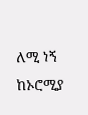ለሚ ነኝ ከኦሮሚያ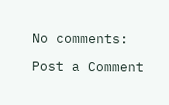No comments:

Post a Comment